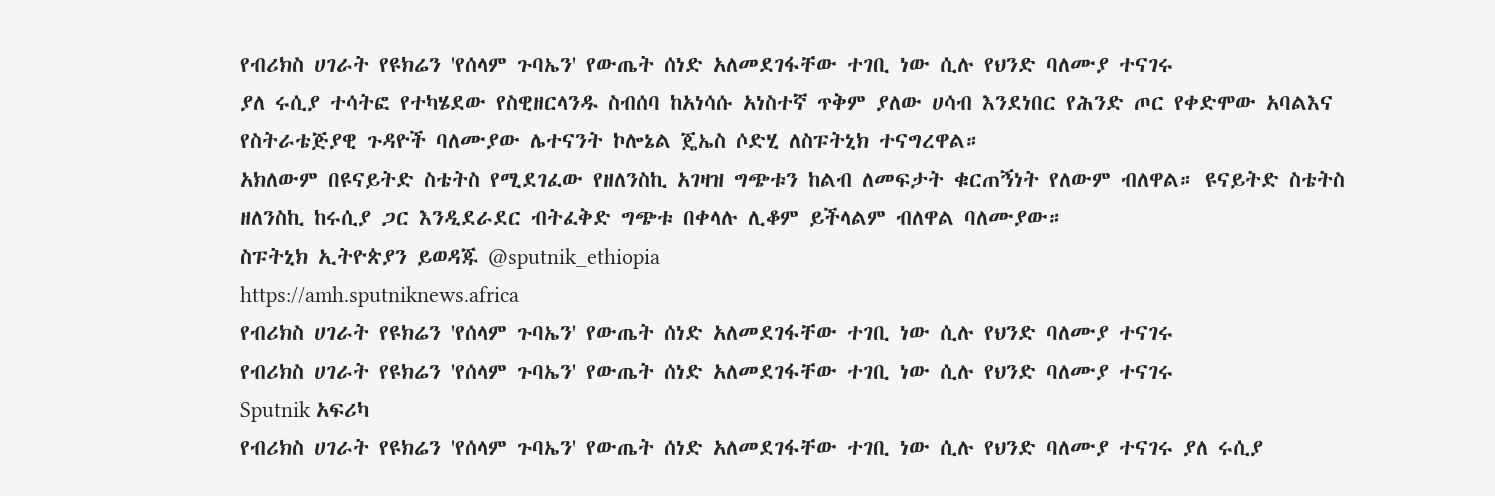የብሪክስ ሀገራት የዩክሬን 'የሰላም ጉባኤን' የውጤት ሰነድ አለመደገፋቸው ተገቢ ነው ሲሉ የህንድ ባለሙያ ተናገሩ
ያለ ሩሲያ ተሳትፎ የተካሄደው የስዊዘርላንዱ ስብሰባ ከአነሳሱ አነስተኛ ጥቅም ያለው ሀሳብ እንደነበር የሕንድ ጦር የቀድሞው አባልእና የስትራቴጅያዊ ጉዳዮች ባለሙያው ሌተናንት ኮሎኔል ጄኤስ ሶድሂ ለስፑትኒክ ተናግረዋል።
አክለውም በዩናይትድ ስቴትስ የሚደገፈው የዘለንስኪ አገዛዝ ግጭቱን ከልብ ለመፍታት ቁርጠኝነት የለውም ብለዋል። ዩናይትድ ስቴትስ ዘለንስኪ ከሩሲያ ጋር እንዲደራደር ብትፈቅድ ግጭቱ በቀላሉ ሊቆም ይችላልም ብለዋል ባለሙያው።
ስፑትኒክ ኢትዮጵያን ይወዳጁ @sputnik_ethiopia
https://amh.sputniknews.africa
የብሪክስ ሀገራት የዩክሬን 'የሰላም ጉባኤን' የውጤት ሰነድ አለመደገፋቸው ተገቢ ነው ሲሉ የህንድ ባለሙያ ተናገሩ
የብሪክስ ሀገራት የዩክሬን 'የሰላም ጉባኤን' የውጤት ሰነድ አለመደገፋቸው ተገቢ ነው ሲሉ የህንድ ባለሙያ ተናገሩ
Sputnik አፍሪካ
የብሪክስ ሀገራት የዩክሬን 'የሰላም ጉባኤን' የውጤት ሰነድ አለመደገፋቸው ተገቢ ነው ሲሉ የህንድ ባለሙያ ተናገሩ ያለ ሩሲያ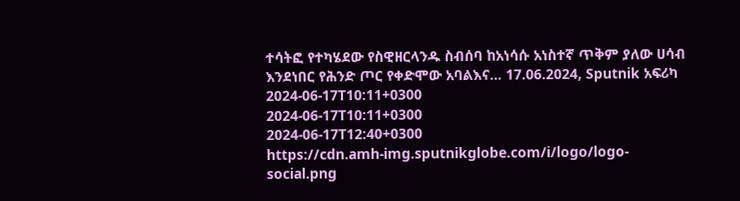ተሳትፎ የተካሄደው የስዊዘርላንዱ ስብሰባ ከአነሳሱ አነስተኛ ጥቅም ያለው ሀሳብ እንደነበር የሕንድ ጦር የቀድሞው አባልእና... 17.06.2024, Sputnik አፍሪካ
2024-06-17T10:11+0300
2024-06-17T10:11+0300
2024-06-17T12:40+0300
https://cdn.amh-img.sputnikglobe.com/i/logo/logo-social.png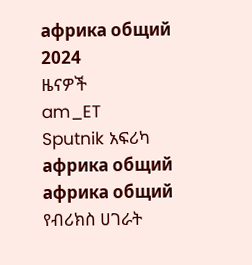африка общий
2024
ዜናዎች
am_ET
Sputnik አፍሪካ
африка общий
африка общий
የብሪክስ ሀገራት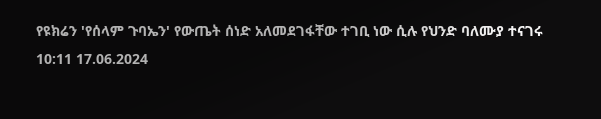የዩክሬን 'የሰላም ጉባኤን' የውጤት ሰነድ አለመደገፋቸው ተገቢ ነው ሲሉ የህንድ ባለሙያ ተናገሩ
10:11 17.06.2024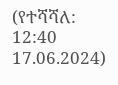(የተሻሻለ: 12:40 17.06.2024)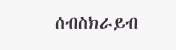ሰብስክራይብ